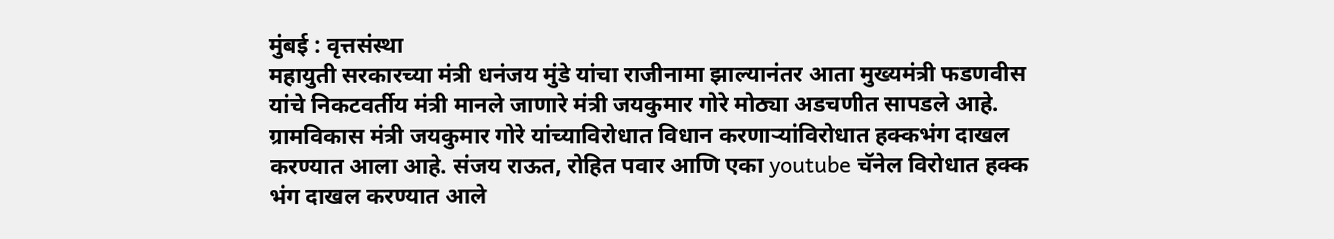मुंबई : वृत्तसंस्था
महायुती सरकारच्या मंत्री धनंजय मुंडे यांचा राजीनामा झाल्यानंतर आता मुख्यमंत्री फडणवीस यांचे निकटवर्तीय मंत्री मानले जाणारे मंत्री जयकुमार गोरे मोठ्या अडचणीत सापडले आहे. ग्रामविकास मंत्री जयकुमार गोरे यांच्याविरोधात विधान करणाऱ्यांविरोधात हक्कभंग दाखल करण्यात आला आहे. संजय राऊत, रोहित पवार आणि एका youtube चॅनेल विरोधात हक्क भंग दाखल करण्यात आले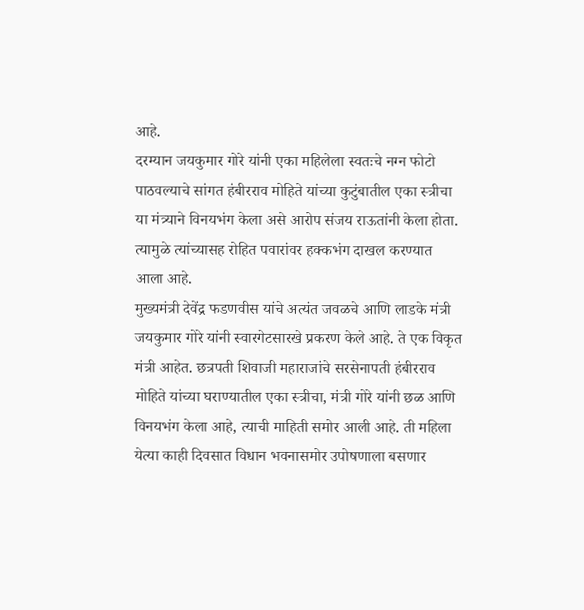आहे.
दरम्यान जयकुमार गोरे यांनी एका महिलेला स्वतःचे नग्न फोटो पाठवल्याचे सांगत हंबीरराव मोहिते यांच्या कुटुंबातील एका स्त्रीचा या मंत्र्याने विनयभंग केला असे आरोप संजय राऊतांनी केला होता. त्यामुळे त्यांच्यासह रोहित पवारांवर हक्कभंग दाखल करण्यात आला आहे.
मुख्यमंत्री देवेंद्र फडणवीस यांचे अत्यंत जवळचे आणि लाडके मंत्री जयकुमार गोरे यांनी स्वारगेटसारखे प्रकरण केले आहे. ते एक विकृत मंत्री आहेत. छत्रपती शिवाजी महाराजांचे सरसेनापती हंबीरराव मोहिते यांच्या घराण्यातील एका स्त्रीचा, मंत्री गोरे यांनी छळ आणि विनयभंग केला आहे, त्याची माहिती समोर आली आहे. ती महिला येत्या काही दिवसात विधान भवनासमोर उपोषणाला बसणार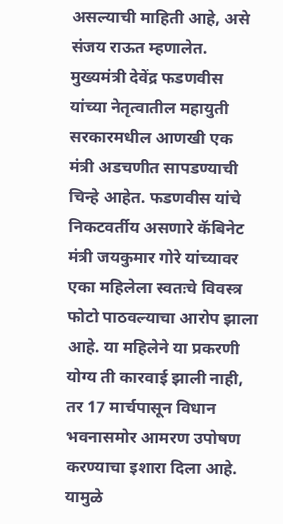असल्याची माहिती आहे, असे संजय राऊत म्हणालेत.
मुख्यमंत्री देवेंद्र फडणवीस यांच्या नेतृत्वातील महायुती सरकारमधील आणखी एक मंत्री अडचणीत सापडण्याची चिन्हे आहेत. फडणवीस यांचे निकटवर्तीय असणारे कॅबिनेट मंत्री जयकुमार गोरे यांच्यावर एका महिलेला स्वतःचे विवस्त्र फोटो पाठवल्याचा आरोप झाला आहे. या महिलेने या प्रकरणी योग्य ती कारवाई झाली नाही, तर 17 मार्चपासून विधान भवनासमोर आमरण उपोषण करण्याचा इशारा दिला आहे. यामुळे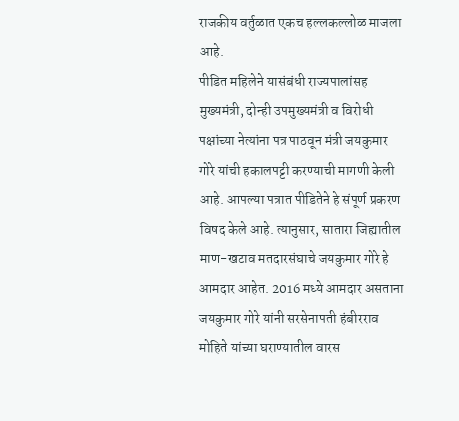राजकीय वर्तुळात एकच हल्लकल्लोळ माजला आहे.
पीडित महिलेने यासंबंधी राज्यपालांसह मुख्यमंत्री, दोन्ही उपमुख्यमंत्री व विरोधी पक्षांच्या नेत्यांना पत्र पाठवून मंत्री जयकुमार गोरे यांची हकालपट्टी करण्याची मागणी केली आहे. आपल्या पत्रात पीडितेने हे संपूर्ण प्रकरण विषद केले आहे. त्यानुसार, सातारा जिह्यातील माण-खटाव मतदारसंघाचे जयकुमार गोरे हे आमदार आहेत. 2016 मध्ये आमदार असताना जयकुमार गोरे यांनी सरसेनापती हंबीरराव मोहिते यांच्या घराण्यातील वारस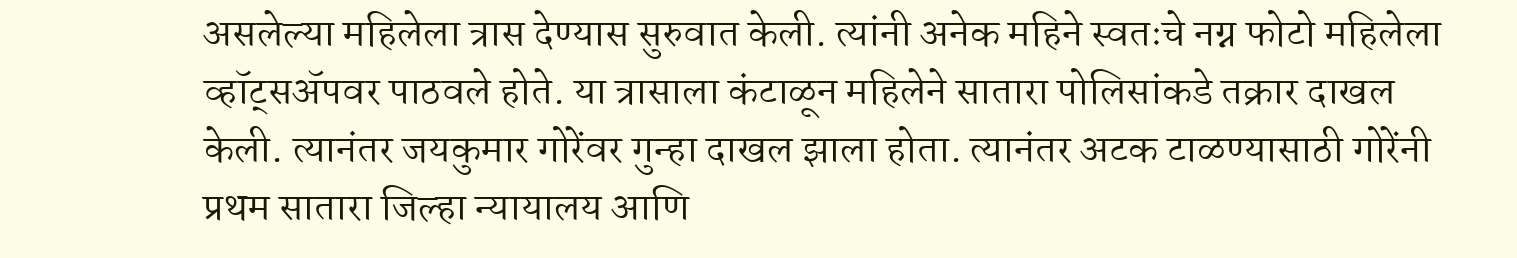असलेल्या महिलेला त्रास देण्यास सुरुवात केली. त्यांनी अनेक महिने स्वतःचे नग्न फोटो महिलेला व्हॉट्सॲपवर पाठवले होते. या त्रासाला कंटाळून महिलेने सातारा पोलिसांकडे तक्रार दाखल केली. त्यानंतर जयकुमार गोरेंवर गुन्हा दाखल झाला होता. त्यानंतर अटक टाळण्यासाठी गोरेंनी प्रथम सातारा जिल्हा न्यायालय आणि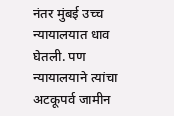नंतर मुंबई उच्च न्यायालयात धाव घेतली. पण न्यायालयाने त्यांचा अटकूपर्व जामीन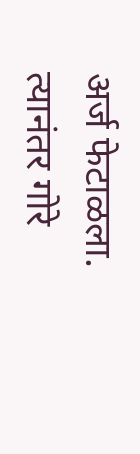अर्ज फेटाळला. त्यानंतर गोरे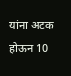यांना अटक होऊन 10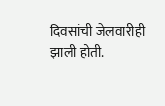दिवसांची जेलवारीही झाली होती.